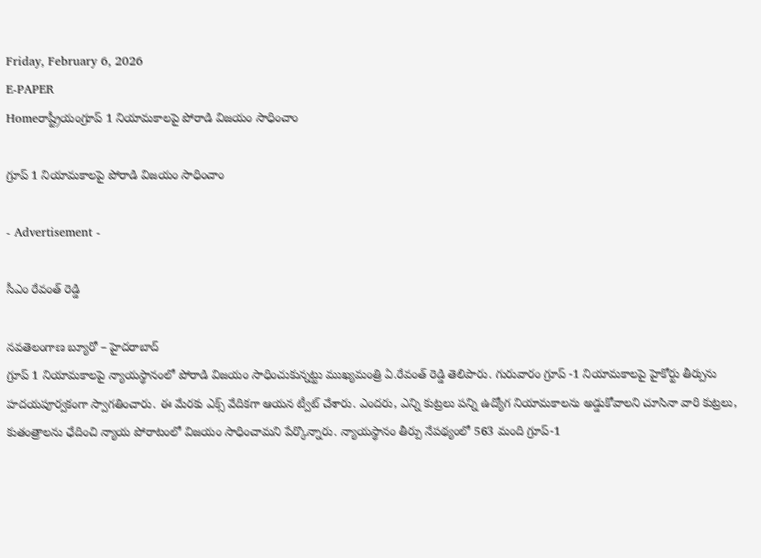Friday, February 6, 2026
E-PAPER
Homeరాష్ట్రీయంగ్రూప్‌ 1 నియామకాలపై పోరాడి విజయం సాధించాం

గ్రూప్‌ 1 నియామకాలపై పోరాడి విజయం సాధించాం

- Advertisement -

సీఎం రేవంత్‌ రెడ్డి

నవతెలంగాణ బ్యూరో – హైదరాబాద్‌
గ్రూప్‌ 1 నియామకాలపై న్యాయస్థానంలో పోరాడి విజయం సాధించుకున్నట్టు ముఖ్యమంత్రి ఏ.రేవంత్‌ రెడ్డి తెలిపారు. గురువారం గ్రూప్‌ -1 నియామకాలపై హైకోర్టు తీర్పును హదయపూర్వకంగా స్వాగతించారు. ఈ మేరకు ఎక్స్‌ వేదికగా ఆయన ట్వీట్‌ చేశారు. ఎందరు, ఎన్ని కుట్రలు పన్ని ఉద్యోగ నియామకాలను అడ్డుకోవాలని చూసినా వారి కుట్రలు, కుతంత్రాలను ఛేదించి న్యాయ పోరాటంలో విజయం సాధించామని పేర్కొన్నారు. న్యాయస్థానం తీర్పు నేపథ్యంలో 563 మంది గ్రూప్‌-1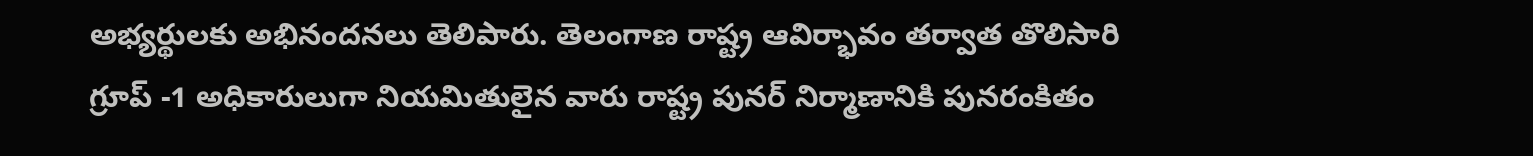అభ్యర్థులకు అభినందనలు తెలిపారు. తెలంగాణ రాష్ట్ర ఆవిర్భావం తర్వాత తొలిసారి గ్రూప్‌ -1 అధికారులుగా నియమితులైన వారు రాష్ట్ర పునర్‌ నిర్మాణానికి పునరంకితం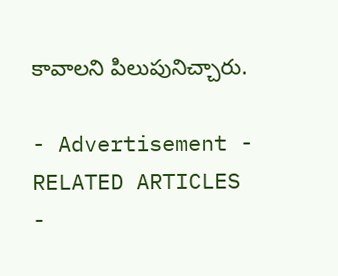కావాలని పిలుపునిచ్చారు.

- Advertisement -
RELATED ARTICLES
-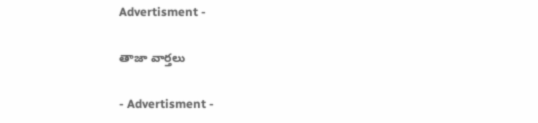Advertisment -

తాజా వార్తలు

- Advertisment -